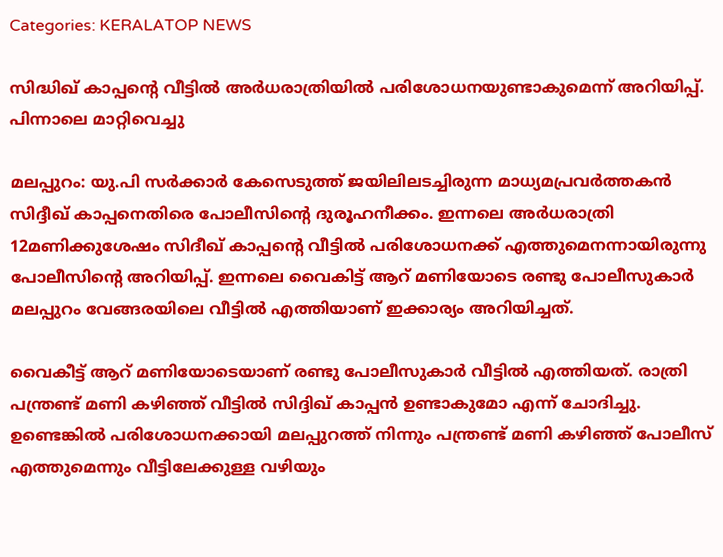Categories: KERALATOP NEWS

സിദ്ധിഖ് കാപ്പന്റെ വീട്ടിൽ അർധരാത്രിയിൽ പരിശോധനയുണ്ടാകുമെന്ന് അറിയിപ്പ്. പിന്നാലെ മാറ്റിവെച്ചു

മലപ്പുറം: യു.പി സർക്കാർ കേസെടുത്ത് ജയിലിലടച്ചിരുന്ന മാധ്യമപ്രവർത്തകൻ സിദ്ദീഖ് കാപ്പനെതിരെ പോലീസിന്റെ ദുരൂഹനീക്കം. ഇന്നലെ അര്‍ധരാത്രി 12മണിക്കുശേഷം സിദീഖ് കാപ്പന്റെ വീട്ടിൽ പരിശോധനക്ക് എത്തുമെനന്നായിരുന്നു പോലീസിന്‍റെ അറിയിപ്പ്. ഇന്നലെ വൈകിട്ട് ആറ് മണിയോടെ രണ്ടു പോലീസുകാർ മലപ്പുറം വേങ്ങരയിലെ വീട്ടിൽ എത്തിയാണ് ഇക്കാര്യം അറിയിച്ചത്.

വൈകീട്ട് ആറ് മണിയോടെയാണ് രണ്ടു പോലീസുകാർ വീട്ടിൽ എത്തിയത്. രാത്രി പന്ത്രണ്ട് മണി കഴിഞ്ഞ് വീട്ടിൽ സിദ്ദിഖ് കാപ്പൻ ഉണ്ടാകുമോ എന്ന് ചോദിച്ചു. ഉണ്ടെങ്കിൽ പരിശോധനക്കായി മലപ്പുറത്ത് നിന്നും പന്ത്രണ്ട് മണി കഴിഞ്ഞ് പോലീസ് എത്തുമെന്നും വീട്ടിലേക്കുള്ള വഴിയും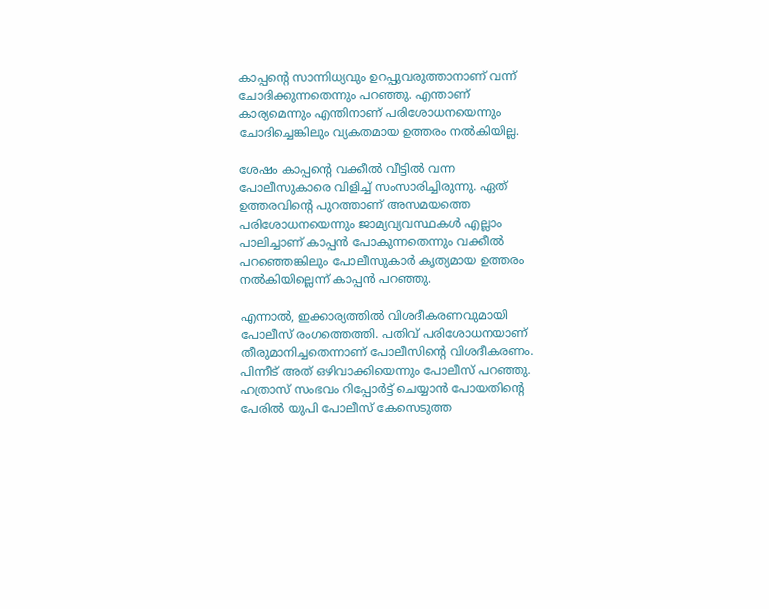കാപ്പന്റെ സാന്നിധ്യവും ഉറപ്പുവരുത്താനാണ് വന്ന് ചോദിക്കുന്നതെന്നും പറഞ്ഞു. എന്താണ് കാര്യമെന്നും എന്തിനാണ് പരിശോധനയെന്നും ചോദിച്ചെങ്കിലും വ്യകതമായ ഉത്തരം നൽകിയില്ല.

ശേഷം കാപ്പന്റെ വക്കീൽ വീട്ടിൽ വന്ന പോലീസുകാരെ വിളിച്ച് സംസാരിച്ചിരുന്നു. ഏത് ഉത്തരവിന്റെ പുറത്താണ് അസമയത്തെ പരിശോധനയെന്നും ജാമ്യവ്യവസ്ഥകൾ എല്ലാം പാലിച്ചാണ് കാപ്പൻ പോകുന്നതെന്നും വക്കീൽ പറഞ്ഞെങ്കിലും പോലീസുകാർ കൃത്യമായ ഉത്തരം നൽകിയില്ലെന്ന് കാപ്പൻ പറഞ്ഞു.

എന്നാൽ, ഇക്കാര്യത്തിൽ വിശദീകരണവുമായി പോലീസ് രംഗത്തെത്തി. പതിവ് പരിശോധനയാണ് തീരുമാനിച്ചതെന്നാണ് പോലീസിന്‍റെ വിശദീകരണം. പിന്നീട് അത് ഒഴിവാക്കിയെന്നും പോലീസ് പറഞ്ഞു. ഹത്രാസ് സംഭവം റിപ്പോർട്ട് ചെയ്യാൻ പോയതിൻ്റെ പേരിൽ യുപി പോലീസ് കേസെടുത്ത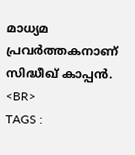മാധ്യമ പ്രവർത്തകനാണ് സിദ്ധീഖ് കാപ്പൻ.
<BR>
TAGS :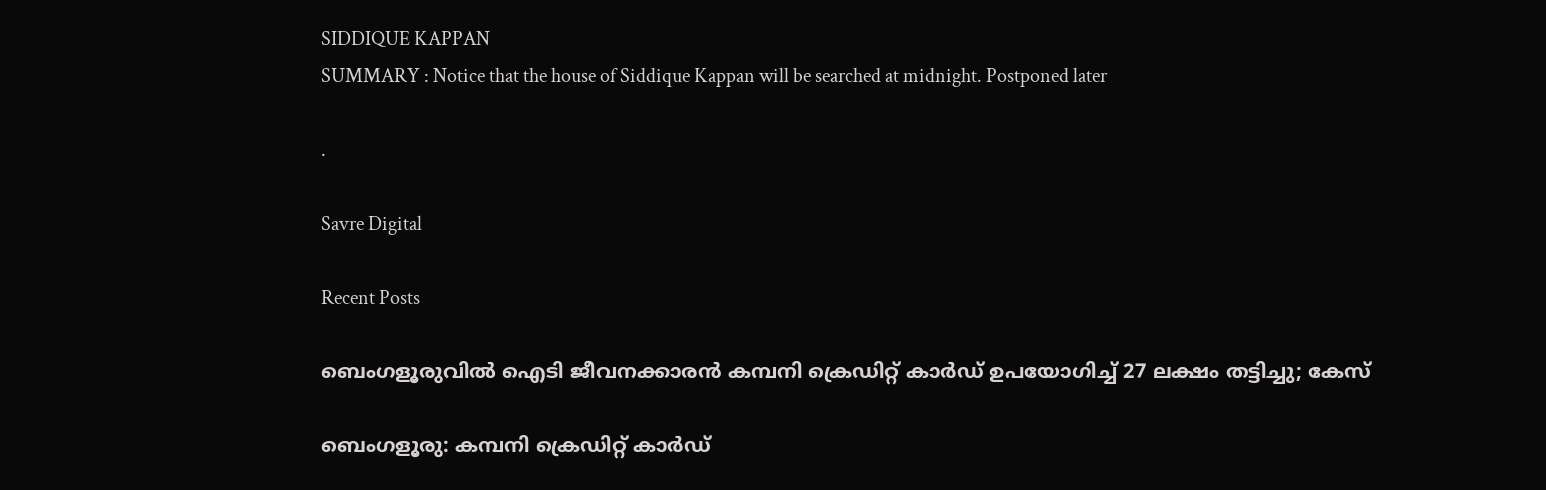SIDDIQUE KAPPAN
SUMMARY : Notice that the house of Siddique Kappan will be searched at midnight. Postponed later

.

Savre Digital

Recent Posts

ബെംഗളൂരുവിൽ ഐടി ജീവനക്കാരന്‍ കമ്പനി ക്രെഡിറ്റ് കാർഡ് ഉപയോഗിച്ച് 27 ലക്ഷം തട്ടിച്ചു; കേസ്

ബെംഗളൂരു: കമ്പനി ക്രെഡിറ്റ് കാർഡ്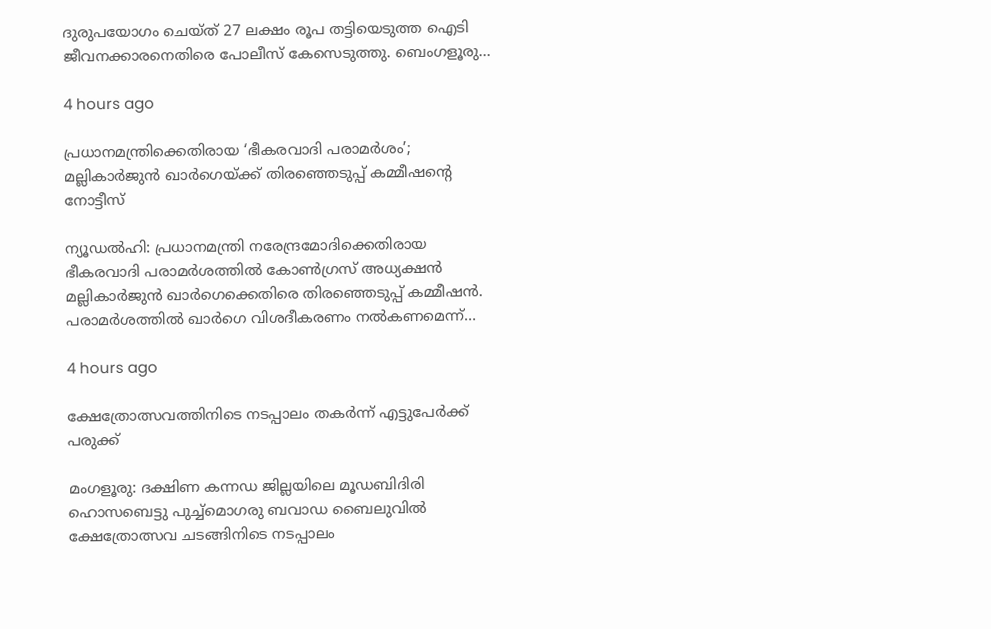ദുരുപയോഗം ചെയ്ത് 27 ലക്ഷം രൂപ തട്ടിയെടുത്ത ഐടി ജീവനക്കാരനെതിരെ പോലീസ് കേസെടുത്തു. ബെംഗളൂരു…

4 hours ago

പ്രധാനമന്ത്രിക്കെതിരായ ‘ഭീകരവാദി പരാമര്‍ശം’; മല്ലികാർജുൻ ഖാർഗെയ്ക്ക് തിരഞ്ഞെടുപ്പ് കമ്മീഷന്റെ നോട്ടീസ്

ന്യൂഡല്‍ഹി: പ്രധാനമന്ത്രി നരേന്ദ്രമോദിക്കെതിരായ ഭീകരവാദി പരാമര്‍ശത്തില്‍ കോണ്‍ഗ്രസ് അധ്യക്ഷന്‍ മല്ലികാര്‍ജുന്‍ ഖാര്‍ഗെക്കെതിരെ തിരഞ്ഞെടുപ്പ് കമ്മീഷന്‍. പരാമര്‍ശത്തില്‍ ഖാര്‍ഗെ വിശദീകരണം നല്‍കണമെന്ന്…

4 hours ago

ക്ഷേത്രോത്സവത്തിനിടെ നടപ്പാലം തകർന്ന് എട്ടുപേർക്ക് പരുക്ക്

മംഗളൂരു: ദക്ഷിണ കന്നഡ ജില്ലയിലെ മൂഡബിദിരി ഹൊസബെട്ടു പുച്ച്മൊഗരു ബവാഡ ബൈലുവില്‍ ക്ഷേത്രോത്സവ ചടങ്ങിനിടെ നടപ്പാലം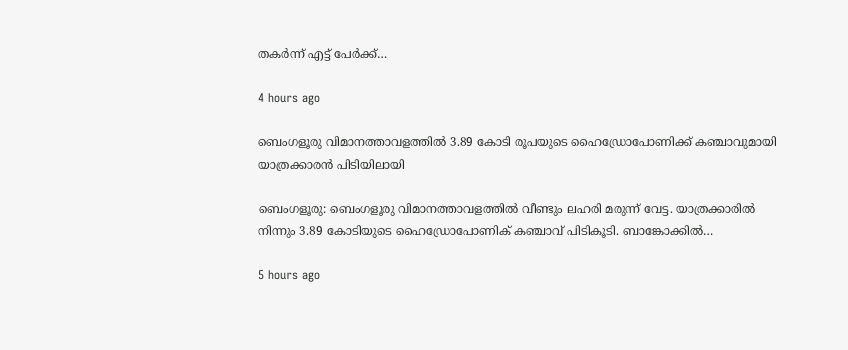തകർന്ന് എട്ട് പേർക്ക്…

4 hours ago

ബെംഗളൂരു വിമാനത്താവളത്തിൽ 3.89 കോടി രൂപയുടെ ഹൈഡ്രോപോണിക്ക് കഞ്ചാവുമായി യാത്രക്കാരൻ പിടിയിലായി

ബെംഗളൂരു: ബെംഗളൂരു വിമാനത്താവളത്തിൽ വീണ്ടും ലഹരി മരുന്ന് വേട്ട. യാത്രക്കാരിൽ നിന്നും 3.89 കോടിയുടെ ഹൈഡ്രോപോണിക് കഞ്ചാവ് പിടികൂടി. ബാങ്കോക്കിൽ…

5 hours ago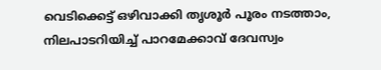വെടിക്കെട്ട് ഒഴിവാക്കി തൃശൂർ പൂരം നടത്താം, നിലപാടറിയിച്ച് പാറമേക്കാവ് ദേവസ്വം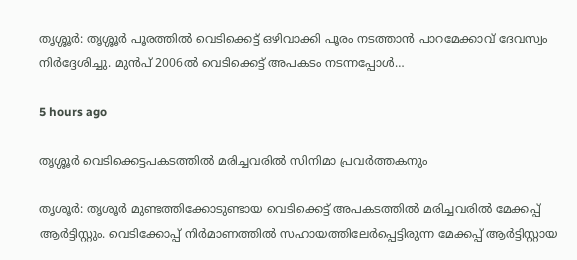തൃശ്ശൂർ: തൃശ്ശൂർ പൂരത്തിൽ വെടിക്കെട്ട് ഒഴിവാക്കി പൂരം നടത്താൻ പാറമേക്കാവ് ദേവസ്വം നിർദ്ദേശിച്ചു. മുൻപ് 2006ൽ വെടിക്കെട്ട് അപകടം നടന്നപ്പോൾ…

5 hours ago

തൃശ്ശൂർ വെടിക്കെട്ടപകടത്തിൽ മരിച്ചവരിൽ സിനിമാ പ്രവർത്തകനും

തൃശൂർ: തൃശൂർ മുണ്ടത്തിക്കോടുണ്ടായ വെടിക്കെട്ട് അപകടത്തിൽ മരിച്ചവരിൽ മേക്കപ്പ് ആർട്ടിസ്റ്റും. വെടിക്കോപ്പ് നിർമാണത്തിൽ സഹായത്തിലേർപ്പെട്ടിരുന്ന മേക്കപ്പ് ആർട്ടിസ്റ്റായ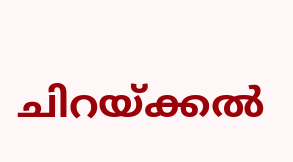ചിറയ്ക്കൽ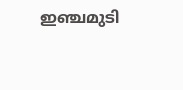ഇഞ്ചമുടി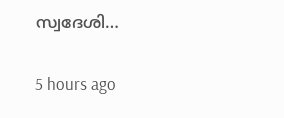സ്വദേശി…

5 hours ago